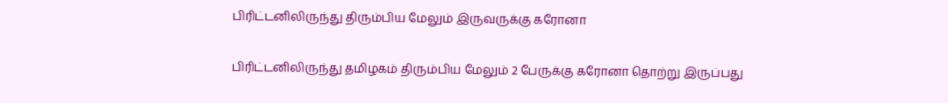பிரிட்டனிலிருந்து திரும்பிய மேலும் இருவருக்கு கரோனா

பிரிட்டனிலிருந்து தமிழகம் திரும்பிய மேலும் 2 பேருக்கு கரோனா தொற்று இருப்பது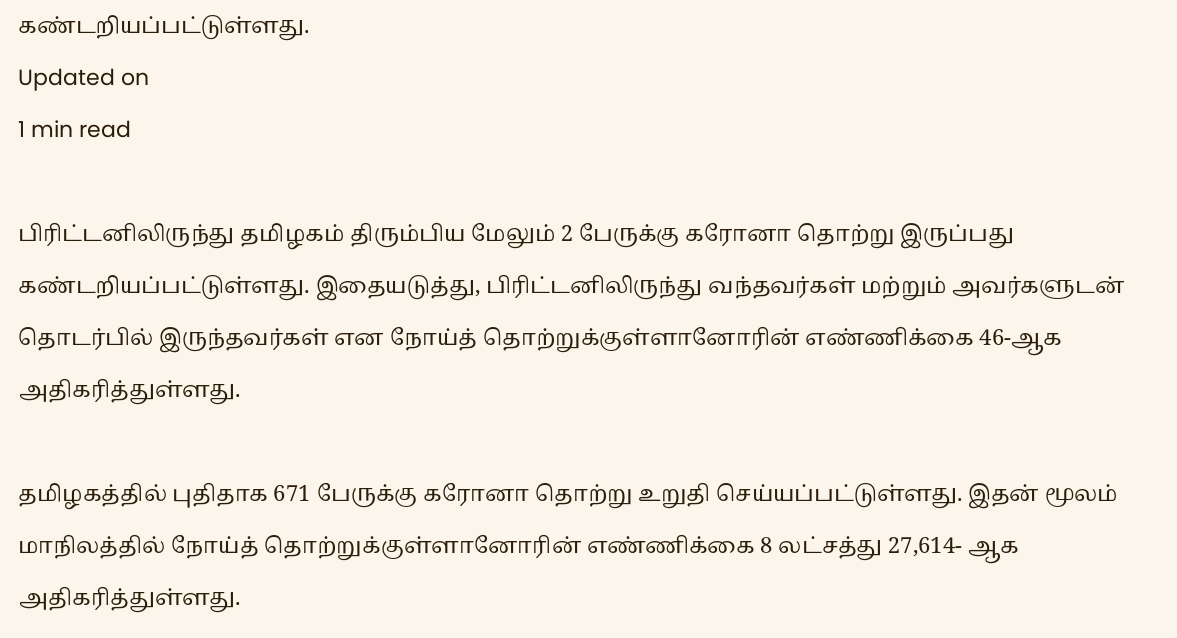கண்டறியப்பட்டுள்ளது.
Updated on
1 min read

பிரிட்டனிலிருந்து தமிழகம் திரும்பிய மேலும் 2 பேருக்கு கரோனா தொற்று இருப்பது கண்டறியப்பட்டுள்ளது. இதையடுத்து, பிரிட்டனிலிருந்து வந்தவர்கள் மற்றும் அவர்களுடன் தொடர்பில் இருந்தவர்கள் என நோய்த் தொற்றுக்குள்ளானோரின் எண்ணிக்கை 46-ஆக அதிகரித்துள்ளது.

தமிழகத்தில் புதிதாக 671 பேருக்கு கரோனா தொற்று உறுதி செய்யப்பட்டுள்ளது. இதன் மூலம் மாநிலத்தில் நோய்த் தொற்றுக்குள்ளானோரின் எண்ணிக்கை 8 லட்சத்து 27,614- ஆக அதிகரித்துள்ளது.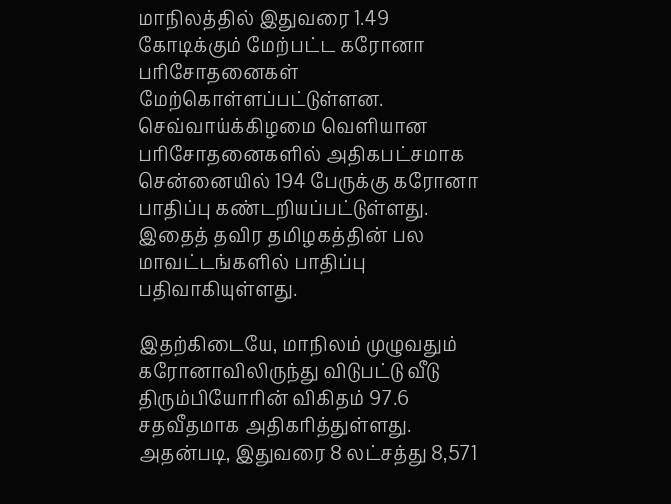மாநிலத்தில் இதுவரை 1.49 கோடிக்கும் மேற்பட்ட கரோனா பரிசோதனைகள் மேற்கொள்ளப்பட்டுள்ளன. செவ்வாய்க்கிழமை வெளியான பரிசோதனைகளில் அதிகபட்சமாக சென்னையில் 194 பேருக்கு கரோனா பாதிப்பு கண்டறியப்பட்டுள்ளது. இதைத் தவிர தமிழகத்தின் பல மாவட்டங்களில் பாதிப்பு பதிவாகியுள்ளது.

இதற்கிடையே, மாநிலம் முழுவதும் கரோனாவிலிருந்து விடுபட்டு வீடு திரும்பியோரின் விகிதம் 97.6 சதவீதமாக அதிகரித்துள்ளது. அதன்படி, இதுவரை 8 லட்சத்து 8,571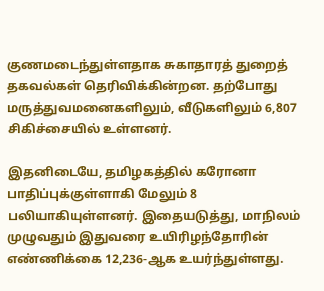குணமடைந்துள்ளதாக சுகாதாரத் துறைத் தகவல்கள் தெரிவிக்கின்றன. தற்போது மருத்துவமனைகளிலும், வீடுகளிலும் 6,807 சிகிச்சையில் உள்ளனர்.

இதனிடையே, தமிழகத்தில் கரோனா பாதிப்புக்குள்ளாகி மேலும் 8 பலியாகியுள்ளனர். இதையடுத்து, மாநிலம் முழுவதும் இதுவரை உயிரிழந்தோரின் எண்ணிக்கை 12,236-ஆக உயர்ந்துள்ளது.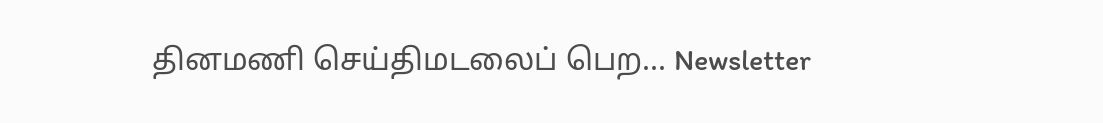தினமணி செய்திமடலைப் பெற... Newsletter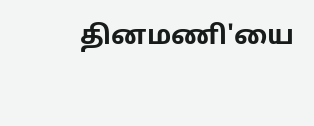தினமணி'யை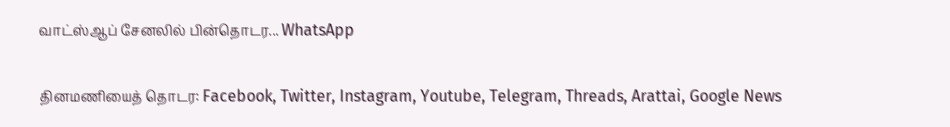வாட்ஸ்ஆப் சேனலில் பின்தொடர... WhatsApp

தினமணியைத் தொடர: Facebook, Twitter, Instagram, Youtube, Telegram, Threads, Arattai, Google News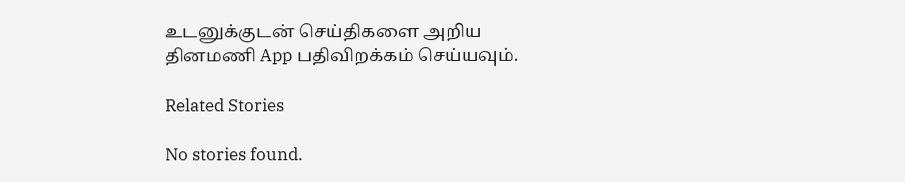உடனுக்குடன் செய்திகளை அறிய தினமணி App பதிவிறக்கம் செய்யவும்.

Related Stories

No stories found.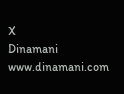X
Dinamani
www.dinamani.com